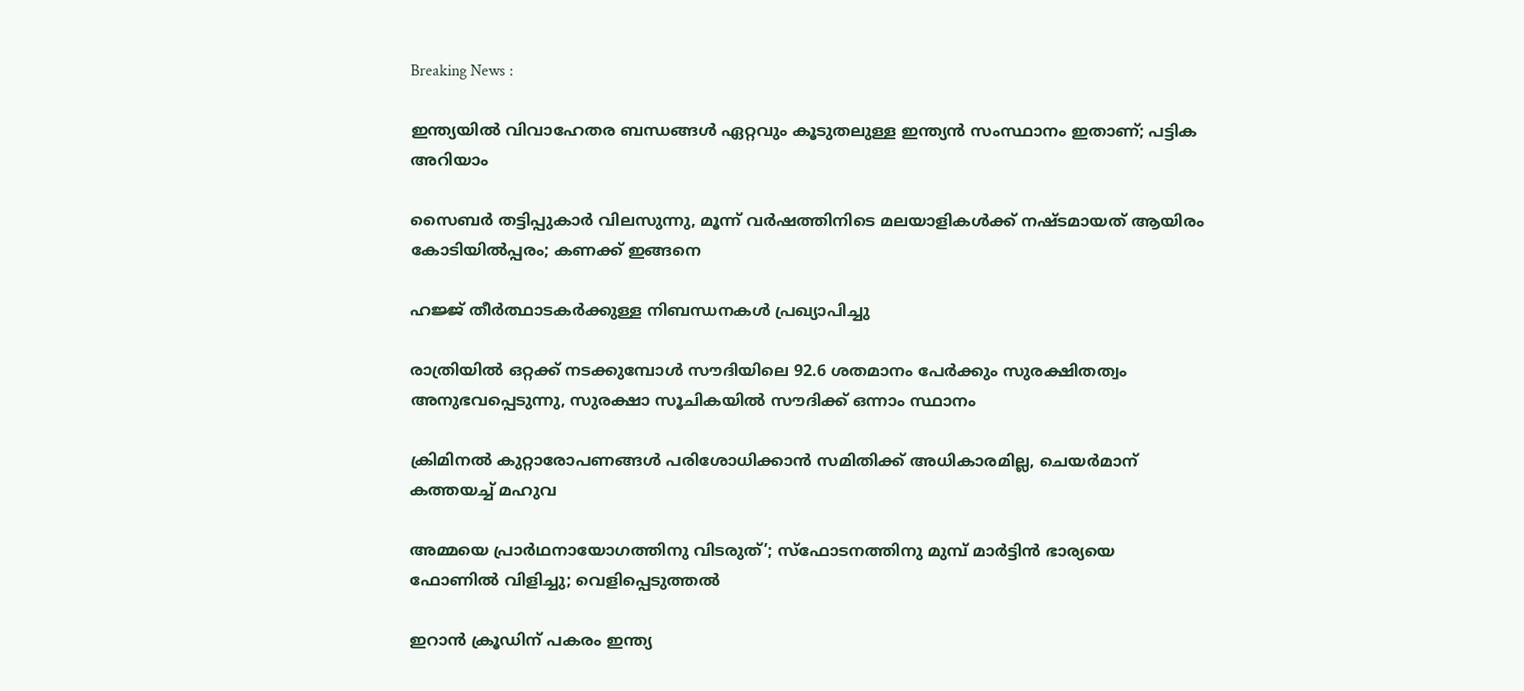Breaking News :

ഇന്ത്യയില്‍ വിവാഹേതര ബന്ധങ്ങള്‍ ഏറ്റവും കൂടുതലുള്ള ഇന്ത്യന്‍ സംസ്ഥാനം ഇതാണ്; പട്ടിക അറിയാം

സൈബര്‍ തട്ടിപ്പുകാര്‍ വിലസുന്നു, മൂന്ന് വര്‍ഷത്തിനിടെ മലയാളികള്‍ക്ക് നഷ്ടമായത് ആയിരം കോടിയില്‍പ്പരം; കണക്ക് ഇങ്ങനെ

ഹജ്ജ് തീർത്ഥാടകർക്കുള്ള നിബന്ധനകൾ പ്രഖ്യാപിച്ചു

രാത്രിയിൽ ഒറ്റക്ക് നടക്കുമ്പോൾ സൗദിയിലെ 92.6 ശതമാനം പേർക്കും സുരക്ഷിതത്വം അനുഭവപ്പെടുന്നു, സുരക്ഷാ സൂചികയിൽ സൗദിക്ക് ഒന്നാം സ്ഥാനം

ക്രിമിനല്‍ കുറ്റാരോപണങ്ങള്‍ പരിശോധിക്കാന്‍ സമിതിക്ക്‌ അധികാരമില്ല, ചെയര്‍മാന്‌ കത്തയച്ച് മഹുവ

അമ്മയെ പ്രാര്‍ഥനായോഗത്തിനു വിടരുത്’; സ്‌ഫോടനത്തിനു മുമ്പ് മാര്‍ട്ടിന്‍ ഭാര്യയെ ഫോണില്‍ വിളിച്ചു; വെളിപ്പെടുത്തല്‍

ഇറാന്‍ ക്രൂഡിന് പകരം ഇന്ത്യ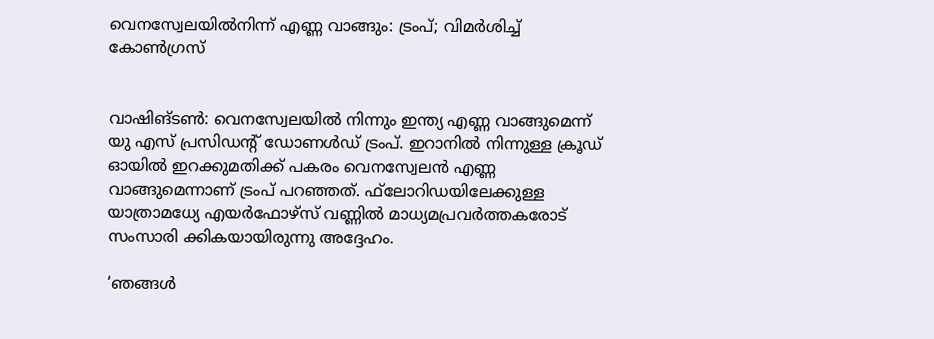വെനസ്വേലയില്‍നിന്ന് എണ്ണ വാങ്ങും: ട്രംപ്; വിമര്‍ശിച്ച് കോണ്‍ഗ്രസ്


വാഷിങ്ടണ്‍: വെനസ്വേലയില്‍ നിന്നും ഇന്ത്യ എണ്ണ വാങ്ങുമെന്ന് യു എസ് പ്രസിഡന്റ് ഡോണള്‍ഡ് ട്രംപ്. ഇറാനില്‍ നിന്നുള്ള ക്രൂഡ് ഓയില്‍ ഇറക്കുമതിക്ക് പകരം വെനസ്വേലന്‍ എണ്ണ വാങ്ങുമെന്നാണ് ട്രംപ് പറഞ്ഞത്. ഫ്‌ലോറിഡയിലേക്കുള്ള യാത്രാമധ്യേ എയര്‍ഫോഴ്സ് വണ്ണില്‍ മാധ്യമപ്രവര്‍ത്തകരോട് സംസാരി ക്കികയായിരുന്നു അദ്ദേഹം.

‘ഞങ്ങള്‍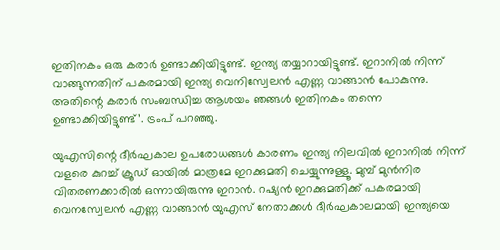ഇതിനകം ഒരു കരാര്‍ ഉണ്ടാക്കിയിട്ടുണ്ട്. ഇന്ത്യ തയ്യാറായിട്ടുണ്ട്. ഇറാനില്‍ നിന്ന് വാങ്ങുന്നതിന് പകരമായി ഇന്ത്യ വെനിസ്വേലന്‍ എണ്ണ വാങ്ങാന്‍ പോകുന്നു. അതിന്റെ കരാര്‍ സംബന്ധിച്ച ആശയം ഞങ്ങള്‍ ഇതിനകം തന്നെ ഉണ്ടാക്കിയിട്ടുണ്ട്’. ട്രംപ് പറഞ്ഞു.

യുഎസിന്റെ ദീര്‍ഘകാല ഉപരോധങ്ങള്‍ കാരണം ഇന്ത്യ നിലവില്‍ ഇറാനില്‍ നിന്ന് വളരെ കുറച്ച് ക്രൂഡ് ഓയില്‍ മാത്രമേ ഇറക്കുമതി ചെയ്യുന്നുള്ളൂ. മുമ്പ് മുന്‍നിര വിതരണക്കാരില്‍ ഒന്നായിരുന്നു ഇറാന്‍. റഷ്യന്‍ ഇറക്കുമതിക്ക് പകരമായി വെനസ്വേലന്‍ എണ്ണ വാങ്ങാന്‍ യുഎസ് നേതാക്കള്‍ ദീര്‍ഘകാലമായി ഇന്ത്യയെ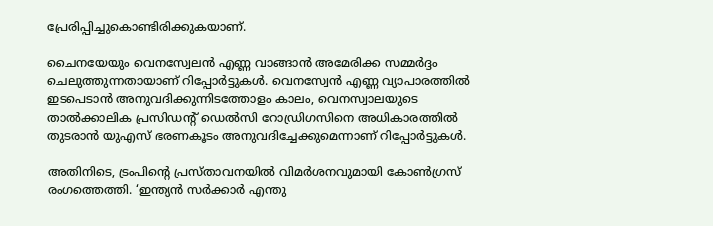പ്രേരിപ്പിച്ചുകൊണ്ടിരിക്കുകയാണ്.

ചൈനയേയും വെനസ്വേലന്‍ എണ്ണ വാങ്ങാന്‍ അമേരിക്ക സമ്മര്‍ദ്ദം ചെലുത്തുന്നതായാണ് റിപ്പോര്‍ട്ടുകള്‍. വെനസ്വേന്‍ എണ്ണ വ്യാപാരത്തില്‍ ഇടപെടാന്‍ അനുവദിക്കുന്നിടത്തോളം കാലം, വെനസ്വാലയുടെ താല്‍ക്കാലിക പ്രസിഡന്റ് ഡെല്‍സി റോഡ്രിഗസിനെ അധികാരത്തില്‍ തുടരാന്‍ യുഎസ് ഭരണകൂടം അനുവദിച്ചേക്കുമെന്നാണ് റിപ്പോര്‍ട്ടുകള്‍.

അതിനിടെ, ട്രംപിന്റെ പ്രസ്താവനയില്‍ വിമര്‍ശനവുമായി കോണ്‍ഗ്രസ് രംഗത്തെത്തി. ‘ഇന്ത്യന്‍ സര്‍ക്കാര്‍ എന്തു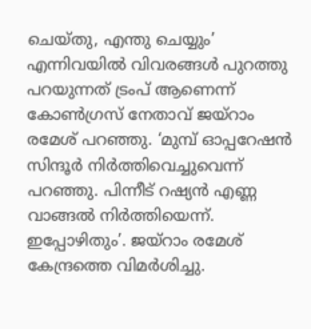ചെയ്തു, എന്തു ചെയ്യും’ എന്നിവയില്‍ വിവരങ്ങള്‍ പുറത്തു പറയുന്നത് ട്രംപ് ആണെന്ന് കോണ്‍ഗ്രസ് നേതാവ് ജയ്‌റാം രമേശ് പറഞ്ഞു. ‘മുമ്പ് ഓപ്പറേഷന്‍ സിന്ദൂര്‍ നിര്‍ത്തിവെച്ചുവെന്ന് പറഞ്ഞു. പിന്നീട് റഷ്യന്‍ എണ്ണ വാങ്ങല്‍ നിര്‍ത്തിയെന്ന്. ഇപ്പോഴിതും’. ജയ്‌റാം രമേശ് കേന്ദ്രത്തെ വിമര്‍ശിച്ചു.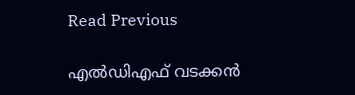Read Previous

എൽഡിഎഫ്‌ വടക്കൻ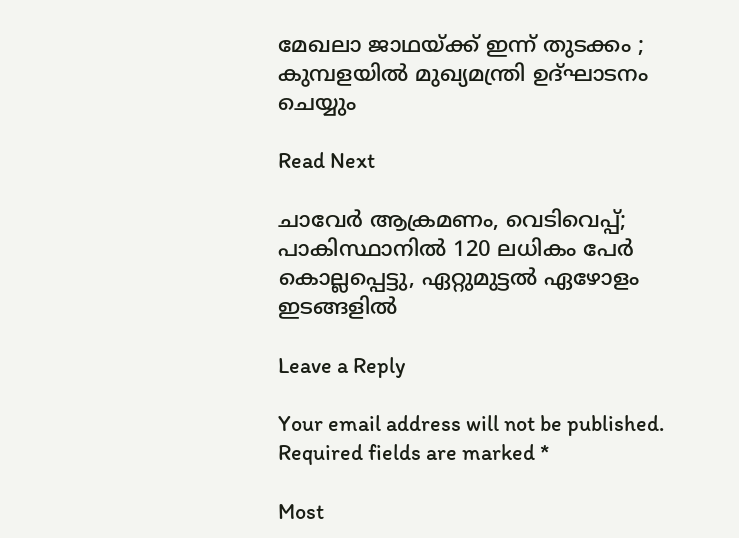മേഖലാ ജാഥയ്‌ക്ക്‌ ഇന്ന്‌ തുടക്കം ; കുമ്പളയിൽ മുഖ്യമന്ത്രി ഉദ്‌ഘാടനം ചെയ്യും

Read Next

ചാവേര്‍ ആക്രമണം, വെടിവെപ്പ്; പാകിസ്ഥാനില്‍ 120 ലധികം പേര്‍ കൊല്ലപ്പെട്ടു, ഏറ്റുമുട്ടല്‍ ഏഴോളം ഇടങ്ങളില്‍

Leave a Reply

Your email address will not be published. Required fields are marked *

Most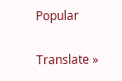Popular

Translate »